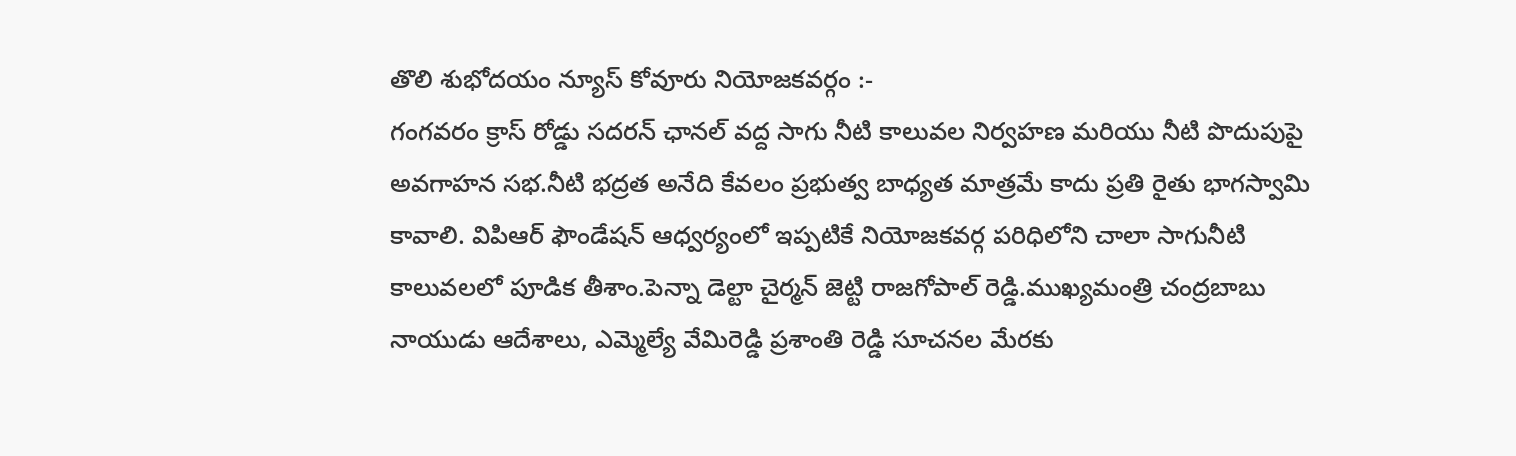తొలి శుభోదయం న్యూస్ కోవూరు నియోజకవర్గం :-
గంగవరం క్రాస్ రోడ్డు సదరన్ ఛానల్ వద్ద సాగు నీటి కాలువల నిర్వహణ మరియు నీటి పొదుపుపై అవగాహన సభ.నీటి భద్రత అనేది కేవలం ప్రభుత్వ బాధ్యత మాత్రమే కాదు ప్రతి రైతు భాగస్వామి కావాలి. విపిఆర్ ఫౌండేషన్ ఆధ్వర్యంలో ఇప్పటికే నియోజకవర్గ పరిధిలోని చాలా సాగునీటి కాలువలలో పూడిక తీశాం.పెన్నా డెల్టా చైర్మన్ జెట్టి రాజగోపాల్ రెడ్డి.ముఖ్యమంత్రి చంద్రబాబు నాయుడు ఆదేశాలు, ఎమ్మెల్యే వేమిరెడ్డి ప్రశాంతి రెడ్డి సూచనల మేరకు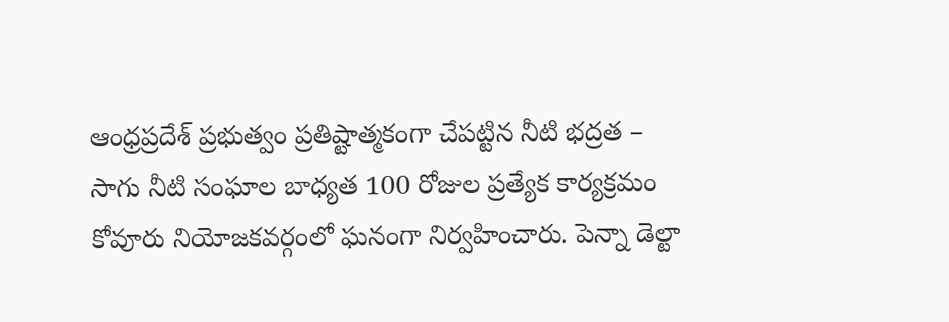ఆంధ్రప్రదేశ్ ప్రభుత్వం ప్రతిష్టాత్మకంగా చేపట్టిన నీటి భద్రత – సాగు నీటి సంఘాల బాధ్యత 100 రోజుల ప్రత్యేక కార్యక్రమం కోవూరు నియోజకవర్గంలో ఘనంగా నిర్వహించారు. పెన్నా డెల్టా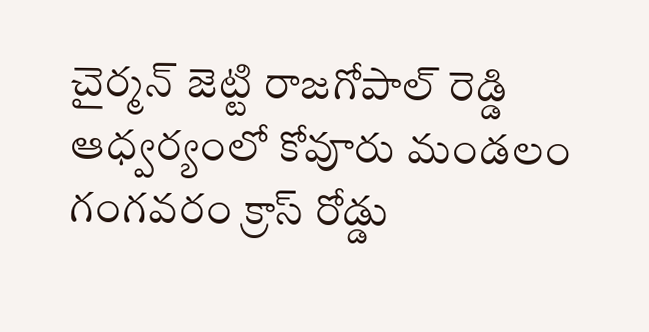చైర్మన్ జెట్టి రాజగోపాల్ రెడ్డి ఆధ్వర్యంలో కోవూరు మండలం గంగవరం క్రాస్ రోడ్డు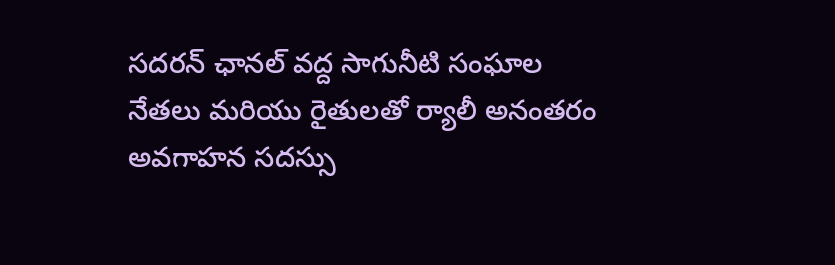సదరన్ ఛానల్ వద్ద సాగునీటి సంఘాల నేతలు మరియు రైతులతో ర్యాలీ అనంతరం అవగాహన సదస్సు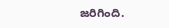జరిగింది.